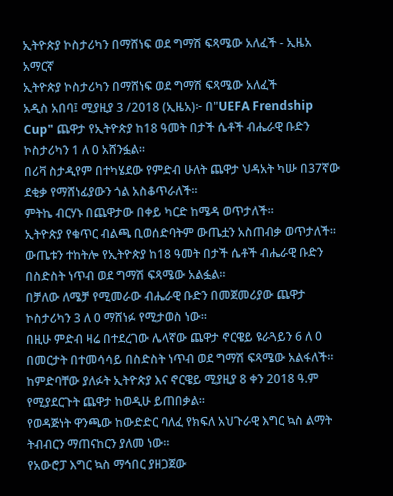ኢትዮጵያ ኮስታሪካን በማሸነፍ ወደ ግማሽ ፍጻሜው አለፈች - ኢዜአ አማርኛ
ኢትዮጵያ ኮስታሪካን በማሸነፍ ወደ ግማሽ ፍጻሜው አለፈች
አዲስ አበባ፤ ሚያዚያ 3 /2018 (ኢዜአ)፦ በ"UEFA Frendship Cup" ጨዋታ የኢትዮጵያ ከ18 ዓመት በታች ሴቶች ብሔራዊ ቡድን ኮስታሪካን 1 ለ 0 አሸንፏል።
በሪቫ ስታዲየም በተካሄደው የምድብ ሁለት ጨዋታ ህዳአት ካሡ በ37ኛው ደቂቃ የማሸነፊያውን ጎል አስቆጥራለች።
ምትኬ ብርሃኑ በጨዋታው በቀይ ካርድ ከሜዳ ወጥታለች።
ኢትዮጵያ የቁጥር ብልጫ ቢወሰድባትም ውጤቷን አስጠብቃ ወጥታለች።
ውጤቱን ተከትሎ የኢትዮጵያ ከ18 ዓመት በታች ሴቶች ብሔራዊ ቡድን በስድስት ነጥብ ወደ ግማሽ ፍጻሜው አልፏል።
በቻለው ለሜቻ የሚመራው ብሔራዊ ቡድን በመጀመሪያው ጨዋታ ኮስታሪካን 3 ለ 0 ማሸነፉ የሚታወስ ነው።
በዚሁ ምድብ ዛሬ በተደረገው ሌላኛው ጨዋታ ኖርዌይ ዩራጓይን 6 ለ 0 በመርታት በተመሳሳይ በስድስት ነጥብ ወደ ግማሽ ፍጻሜው አልፋለች።
ከምድባቸው ያለፉት ኢትዮጵያ እና ኖርዌይ ሚያዚያ 8 ቀን 2018 ዓ.ም የሚያደርጉት ጨዋታ ከወዲሁ ይጠበቃል።
የወዳጅነት ዋንጫው ከውድድር ባለፈ የክፍለ አህጉራዊ እግር ኳስ ልማት ትብብርን ማጠናከርን ያለመ ነው።
የአውሮፓ እግር ኳስ ማኅበር ያዘጋጀው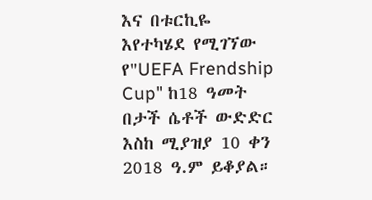እና በቱርኪዬ እየተካሄደ የሚገኘው የ"UEFA Frendship Cup" ከ18 ዓመት በታች ሴቶች ውድድር እስከ ሚያዝያ 10 ቀን 2018 ዓ.ም ይቆያል።